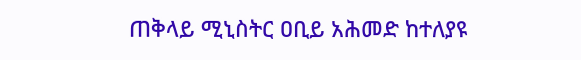ጠቅላይ ሚኒስትር ዐቢይ አሕመድ ከተለያዩ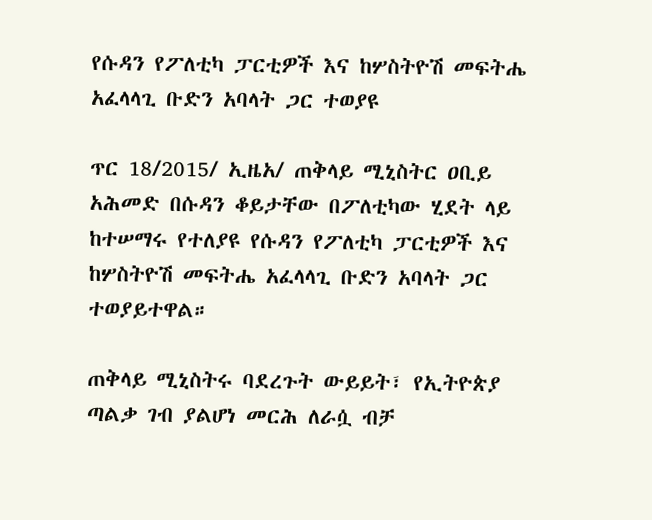የሱዳን የፖለቲካ ፓርቲዎች እና ከሦስትዮሽ መፍትሔ አፈላላጊ ቡድን አባላት ጋር ተወያዩ

ጥር 18/2015/ ኢዜአ/ ጠቅላይ ሚኒስትር ዐቢይ አሕመድ በሱዳን ቆይታቸው በፖለቲካው ሂደት ላይ ከተሠማሩ የተለያዩ የሱዳን የፖለቲካ ፓርቲዎች እና ከሦስትዮሽ መፍትሔ አፈላላጊ ቡድን አባላት ጋር ተወያይተዋል።

ጠቅላይ ሚኒስትሩ ባደረጉት ውይይት፣ የኢትዮጵያ ጣልቃ ገብ ያልሆነ መርሕ ለራሷ ብቻ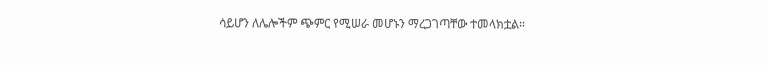ሳይሆን ለሌሎችም ጭምር የሚሠራ መሆኑን ማረጋገጣቸው ተመላክቷል።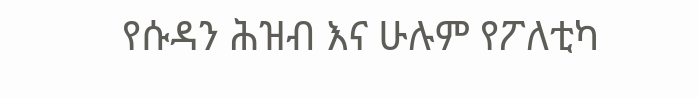የሱዳን ሕዝብ እና ሁሉም የፖለቲካ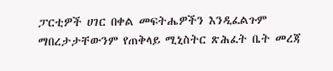ፓርቲዎች ሀገር በቀል መፍትሔዎችን እንዲፈልጉም ማበረታታቸውንም የጠቅላይ ሚኒስትር ጽሕፈት ቤት መረጃ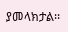ያመላክታል፡፡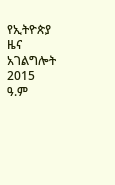የኢትዮጵያ ዜና አገልግሎት
2015
ዓ.ም